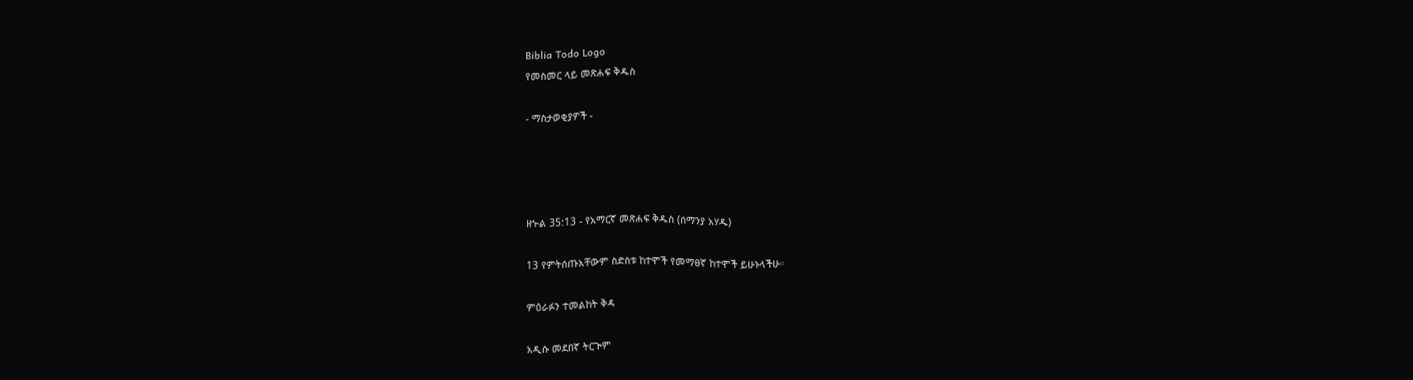Biblia Todo Logo
የመስመር ላይ መጽሐፍ ቅዱስ

- ማስታወቂያዎች -




ዘኍል 35:13 - የአማርኛ መጽሐፍ ቅዱስ (ሰማንያ አሃዱ)

13 የምትሰጡአቸውም ስድስቱ ከተሞች የመማፀኛ ከተሞች ይሁኑላችሁ።

ምዕራፉን ተመልከት ቅዳ

አዲሱ መደበኛ ትርጒም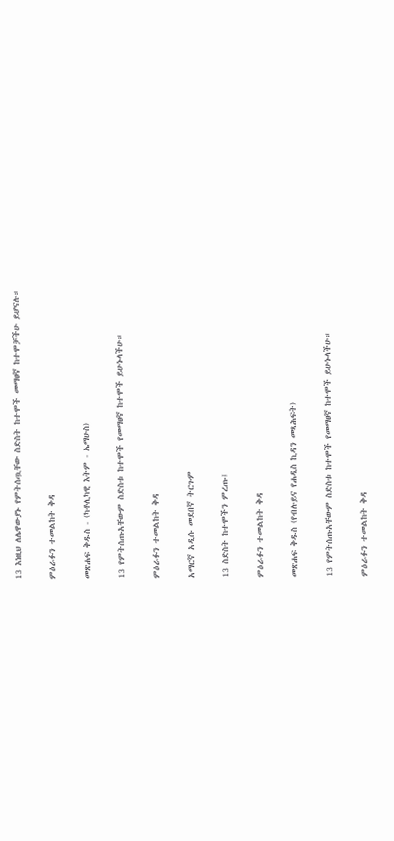13 እነዚህ ለሌዋውያኑ የምትሰጧቸው ስድስት ከተሞች መማፀኛ ከተሞቻችሁ ይሆናሉ።

ምዕራፉን ተመልከት ቅዳ

መጽሐፍ ቅዱስ - (ካቶሊካዊ እትም - ኤማሁስ)

13 የምትሰጡአቸውም ስድስቱ ከተሞች የመማፀኛ ከተሞች ይሁኑላችሁ።

ምዕራፉን ተመልከት ቅዳ

አማርኛ አዲሱ መደበኛ ትርጉም

13 ስድስት ከተሞችን ምረጡ፤

ምዕራፉን ተመልከት ቅዳ

መጽሐፍ ቅዱስ (የብሉይና የሐዲስ ኪዳን መጻሕፍት)

13 የምትሰጡአቸውም ስድስቱ ከተሞች የመማፀኛ ከተሞች ይሁኑላችሁ።

ምዕራፉን ተመልከት ቅዳ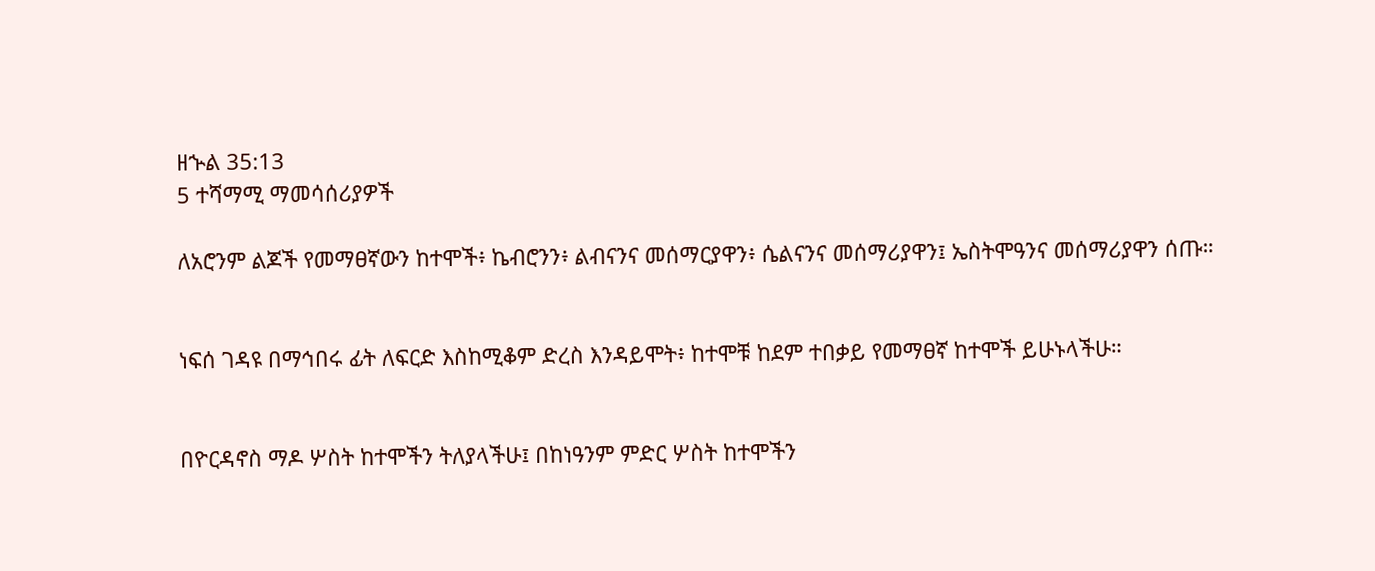ዘኍል 35:13
5 ተሻማሚ ማመሳሰሪያዎች

ለአሮንም ልጆች የመማፀኛውን ከተሞች፥ ኬብሮንን፥ ልብናንና መሰማርያዋን፥ ሴልናንና መሰማሪያዋን፤ ኤስትሞዓንና መሰማሪያዋን ሰጡ።


ነፍሰ ገዳዩ በማኅበሩ ፊት ለፍርድ እስከሚቆም ድረስ እንዳይሞት፥ ከተሞቹ ከደም ተበቃይ የመማፀኛ ከተሞች ይሁኑላችሁ።


በዮርዳኖስ ማዶ ሦስት ከተሞችን ትለያላችሁ፤ በከነዓንም ምድር ሦስት ከተሞችን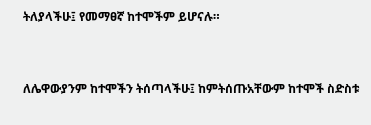ትለያላችሁ፤ የመማፀኛ ከተሞችም ይሆናሉ።


ለሌዋውያንም ከተሞችን ትሰጣላችሁ፤ ከምትሰጡአቸውም ከተሞች ስድስቱ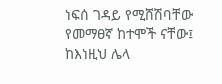ነፍሰ ገዳይ የሚሸሽባቸው የመማፀኛ ከተሞች ናቸው፤ ከእነዚህ ሌላ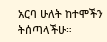አርባ ሁለት ከተሞችን ትሰጣላችሁ።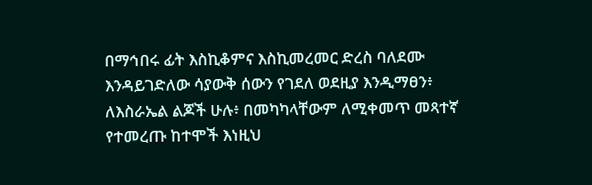በማኅበሩ ፊት እስኪቆምና እስኪመረመር ድረስ ባለደሙ እንዳይገድለው ሳያውቅ ሰውን የገደለ ወደዚያ እንዲማፀን፥ ለእስራኤል ልጆች ሁሉ፥ በመካካላቸውም ለሚቀመጥ መጻተኛ የተመረጡ ከተሞች እነዚህ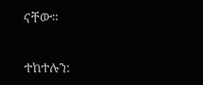ናቸው።


ተከተሉን: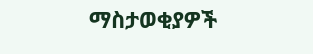ማስታወቂያዎች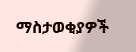ማስታወቂያዎች